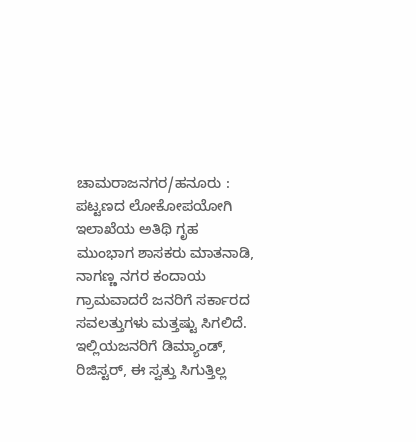ಚಾಮರಾಜನಗರ/ಹನೂರು : ಪಟ್ಟಣದ ಲೋಕೋಪಯೋಗಿ ಇಲಾಖೆಯ ಅತಿಥಿ ಗೃಹ ಮುಂಭಾಗ ಶಾಸಕರು ಮಾತನಾಡಿ, ನಾಗಣ್ಣ ನಗರ ಕಂದಾಯ ಗ್ರಾಮವಾದರೆ ಜನರಿಗೆ ಸರ್ಕಾರದ ಸವಲತ್ತುಗಳು ಮತ್ತಷ್ಟು ಸಿಗಲಿದೆ. ಇಲ್ಲಿಯಜನರಿಗೆ ಡಿಮ್ಯಾಂಡ್, ರಿಜಿಸ್ಟರ್, ಈ ಸ್ವತ್ತು ಸಿಗುತ್ತಿಲ್ಲ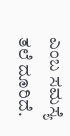ಎಂಬ ಸಮಸ್ಯೆ ತಲೆ ದೂರಿದೆ.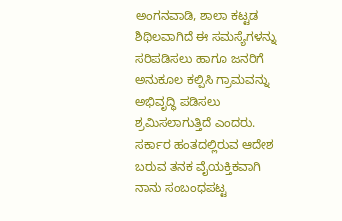ಅಂಗನವಾಡಿ, ಶಾಲಾ ಕಟ್ಟಡ ಶಿಥಿಲವಾಗಿದೆ ಈ ಸಮಸ್ಯೆಗಳನ್ನು ಸರಿಪಡಿಸಲು ಹಾಗೂ ಜನರಿಗೆ ಅನುಕೂಲ ಕಲ್ಪಿಸಿ ಗ್ರಾಮವನ್ನು ಅಭಿವೃದ್ಧಿ ಪಡಿಸಲು ಶ್ರಮಿಸಲಾಗುತ್ತಿದೆ ಎಂದರು.
ಸರ್ಕಾರ ಹಂತದಲ್ಲಿರುವ ಆದೇಶ ಬರುವ ತನಕ ವೈಯಕ್ತಿಕವಾಗಿ ನಾನು ಸಂಬಂಧಪಟ್ಟ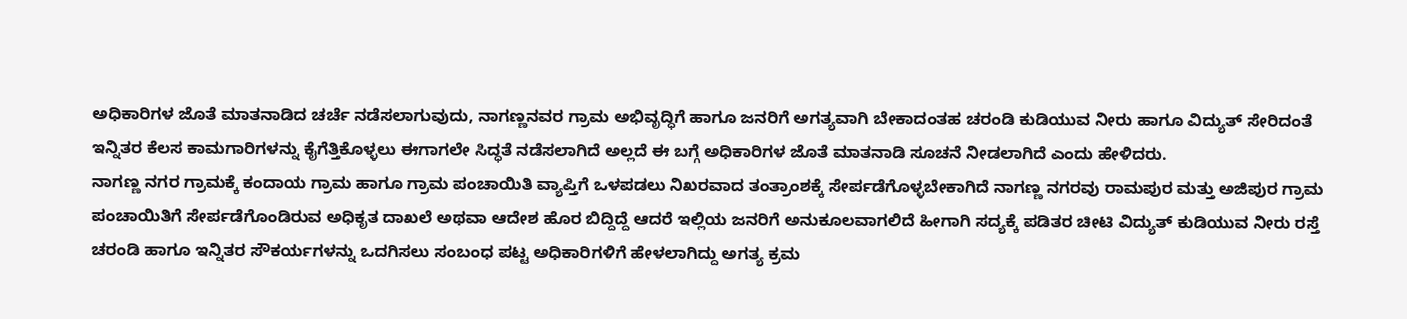ಅಧಿಕಾರಿಗಳ ಜೊತೆ ಮಾತನಾಡಿದ ಚರ್ಚೆ ನಡೆಸಲಾಗುವುದು, ನಾಗಣ್ಣನವರ ಗ್ರಾಮ ಅಭಿವೃದ್ಧಿಗೆ ಹಾಗೂ ಜನರಿಗೆ ಅಗತ್ಯವಾಗಿ ಬೇಕಾದಂತಹ ಚರಂಡಿ ಕುಡಿಯುವ ನೀರು ಹಾಗೂ ವಿದ್ಯುತ್ ಸೇರಿದಂತೆ ಇನ್ನಿತರ ಕೆಲಸ ಕಾಮಗಾರಿಗಳನ್ನು ಕೈಗೆತ್ತಿಕೊಳ್ಳಲು ಈಗಾಗಲೇ ಸಿದ್ಧತೆ ನಡೆಸಲಾಗಿದೆ ಅಲ್ಲದೆ ಈ ಬಗ್ಗೆ ಅಧಿಕಾರಿಗಳ ಜೊತೆ ಮಾತನಾಡಿ ಸೂಚನೆ ನೀಡಲಾಗಿದೆ ಎಂದು ಹೇಳಿದರು.
ನಾಗಣ್ಣ ನಗರ ಗ್ರಾಮಕ್ಕೆ ಕಂದಾಯ ಗ್ರಾಮ ಹಾಗೂ ಗ್ರಾಮ ಪಂಚಾಯಿತಿ ವ್ಯಾಪ್ತಿಗೆ ಒಳಪಡಲು ನಿಖರವಾದ ತಂತ್ರಾಂಶಕ್ಕೆ ಸೇರ್ಪಡೆಗೊಳ್ಳಬೇಕಾಗಿದೆ ನಾಗಣ್ಣ ನಗರವು ರಾಮಪುರ ಮತ್ತು ಅಜಿಪುರ ಗ್ರಾಮ ಪಂಚಾಯಿತಿಗೆ ಸೇರ್ಪಡೆಗೊಂಡಿರುವ ಅಧಿಕೃತ ದಾಖಲೆ ಅಥವಾ ಆದೇಶ ಹೊರ ಬಿದ್ದಿದ್ದೆ ಆದರೆ ಇಲ್ಲಿಯ ಜನರಿಗೆ ಅನುಕೂಲವಾಗಲಿದೆ ಹೀಗಾಗಿ ಸದ್ಯಕ್ಕೆ ಪಡಿತರ ಚೀಟಿ ವಿದ್ಯುತ್ ಕುಡಿಯುವ ನೀರು ರಸ್ತೆ ಚರಂಡಿ ಹಾಗೂ ಇನ್ನಿತರ ಸೌಕರ್ಯಗಳನ್ನು ಒದಗಿಸಲು ಸಂಬಂಧ ಪಟ್ಟ ಅಧಿಕಾರಿಗಳಿಗೆ ಹೇಳಲಾಗಿದ್ದು ಅಗತ್ಯ ಕ್ರಮ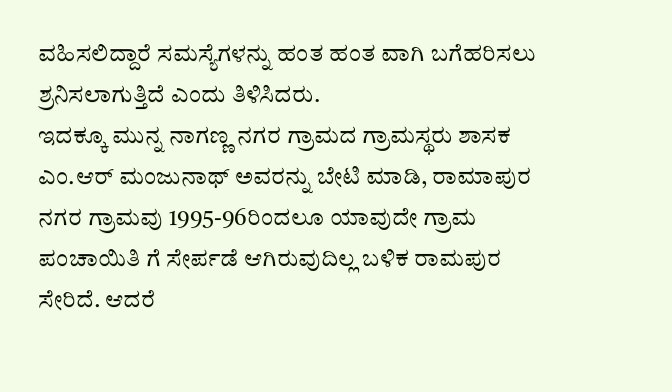ವಹಿಸಲಿದ್ದಾರೆ ಸಮಸ್ಯೆಗಳನ್ನು ಹಂತ ಹಂತ ವಾಗಿ ಬಗೆಹರಿಸಲು ಶ್ರನಿಸಲಾಗುತ್ತಿದೆ ಎಂದು ತಿಳಿಸಿದರು.
ಇದಕ್ಕೂ ಮುನ್ನ ನಾಗಣ್ಣ ನಗರ ಗ್ರಾಮದ ಗ್ರಾಮಸ್ಥರು ಶಾಸಕ ಎಂ.ಆರ್ ಮಂಜುನಾಥ್ ಅವರನ್ನು ಬೇಟಿ ಮಾಡಿ, ರಾಮಾಪುರ ನಗರ ಗ್ರಾಮವು 1995-96ರಿಂದಲೂ ಯಾವುದೇ ಗ್ರಾಮ ಪಂಚಾಯಿತಿ ಗೆ ಸೇರ್ಪಡೆ ಆಗಿರುವುದಿಲ್ಲ ಬಳಿಕ ರಾಮಪುರ ಸೇರಿದೆ. ಆದರೆ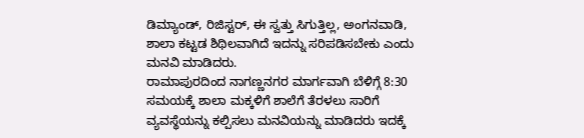ಡಿಮ್ಯಾಂಡ್, ರಿಜಿಸ್ಟರ್, ಈ ಸ್ವತ್ತು ಸಿಗುತ್ತಿಲ್ಲ, ಅಂಗನವಾಡಿ, ಶಾಲಾ ಕಟ್ಟಡ ಶಿಥಿಲವಾಗಿದೆ ಇದನ್ನು ಸರಿಪಡಿಸಬೇಕು ಎಂದು ಮನವಿ ಮಾಡಿದರು.
ರಾಮಾಪುರದಿಂದ ನಾಗಣ್ಣನಗರ ಮಾರ್ಗವಾಗಿ ಬೆಳಿಗ್ಗೆ 8:30 ಸಮಯಕ್ಕೆ ಶಾಲಾ ಮಕ್ಕಳಿಗೆ ಶಾಲೆಗೆ ತೆರಳಲು ಸಾರಿಗೆ ವ್ಯವಸ್ಥೆಯನ್ನು ಕಲ್ಪಿಸಲು ಮನವಿಯನ್ನು ಮಾಡಿದರು ಇದಕ್ಕೆ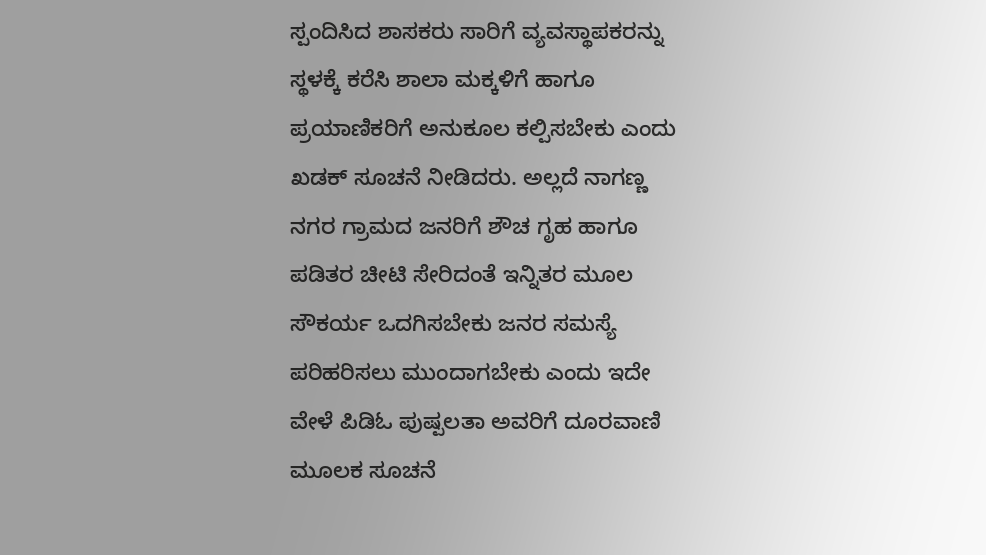ಸ್ಪಂದಿಸಿದ ಶಾಸಕರು ಸಾರಿಗೆ ವ್ಯವಸ್ಥಾಪಕರನ್ನು ಸ್ಥಳಕ್ಕೆ ಕರೆಸಿ ಶಾಲಾ ಮಕ್ಕಳಿಗೆ ಹಾಗೂ ಪ್ರಯಾಣಿಕರಿಗೆ ಅನುಕೂಲ ಕಲ್ಪಿಸಬೇಕು ಎಂದು ಖಡಕ್ ಸೂಚನೆ ನೀಡಿದರು. ಅಲ್ಲದೆ ನಾಗಣ್ಣ ನಗರ ಗ್ರಾಮದ ಜನರಿಗೆ ಶೌಚ ಗೃಹ ಹಾಗೂ ಪಡಿತರ ಚೀಟಿ ಸೇರಿದಂತೆ ಇನ್ನಿತರ ಮೂಲ ಸೌಕರ್ಯ ಒದಗಿಸಬೇಕು ಜನರ ಸಮಸ್ಯೆ ಪರಿಹರಿಸಲು ಮುಂದಾಗಬೇಕು ಎಂದು ಇದೇ ವೇಳೆ ಪಿಡಿಓ ಪುಷ್ಪಲತಾ ಅವರಿಗೆ ದೂರವಾಣಿ ಮೂಲಕ ಸೂಚನೆ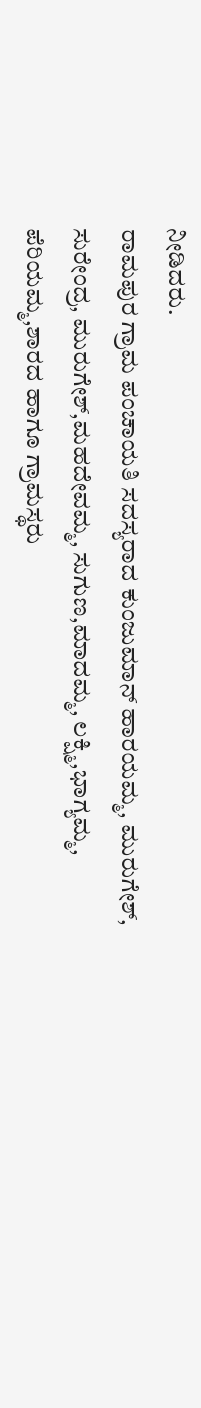ನೀಡಿದರು.
ರಾಮಪುರ ಗ್ರಾಮ ಪಂಚಾಯತಿ ಸದಸ್ಯರಾದ ಕುಂಜುಮಾನ್ ಹಾರಯಮ್ಮ, ಮುರುಗೇಶ್, ಸುರೇಂದ್ರ, ಮುರುಗೇಶ್,ಮಹದೇವಮ್ಮ, ಸುಗುಣ,ಮಾದಮ್ಮ, ಲಕ್ಷ್ಮಿ,ಭಾಗ್ಯಮ್ಮ, ಪೆರಿಯಮ್ಮ,ಶಾರದ ಹಾಗೂ ಗ್ರಾಮಸ್ಥರು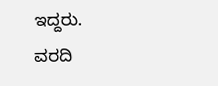ಇದ್ದರು.
ವರದಿ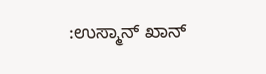:ಉಸ್ಮಾನ್ ಖಾನ್